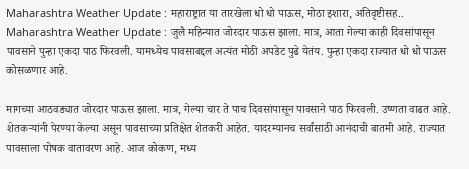Maharashtra Weather Update : महाराष्ट्रात या तारखेला धो धो पाऊस, मोठा इशारा, अतिवृष्टीसह..
Maharashtra Weather Update : जुलै महिन्यात जोरदार पाऊस झाला. मात्र, आता गेल्या काही दिवसांपासून पावसाने पुन्हा एकदा पाठ फिरवली. यामध्येच पावसाबद्दल अत्यंत मोठी अपडेट पुढे येतंय. पुन्हा एकदा राज्यात धो धो पाऊस कोसळणार आहे.

मागच्या आठवड्यात जोरदार पाऊस झाला. मात्र, गेल्या चार ते पाच दिवसांपासून पावसाने पाठ फिरवली. उष्णता वाढत आहे. शेतकऱ्यांनी पेरण्या केल्या असून पावसाच्या प्रतिक्षेत शेतकरी आहेत. यादरम्यानच सर्वांसाठी आनंदाची बातमी आहे. राज्यात पावसाला पोषक वातावरण आहे. आज कोकण, मध्य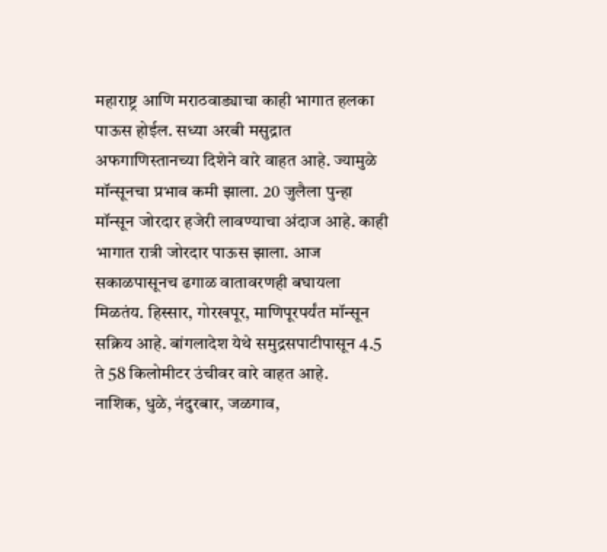महाराष्ट्र आणि मराठवाड्याचा काही भागात हलका पाऊस होईल. सध्या अरबी मसुद्रात अफगाणिस्तानच्या दिशेने वारे वाहत आहे. ज्यामुळे मॉन्सूनचा प्रभाव कमी झाला. 20 जुलैला पुन्हा मॉन्सून जोरदार हजेरी लावण्याचा अंदाज आहे. काही भागात रात्री जोरदार पाऊस झाला. आज सकाळपासूनच ढगाळ वातावरणही बघायला मिळतंय. हिस्सार, गोरखपूर, माणिपूरपर्यंत मॉन्सून सक्रिय आहे. बांगलादेश येथे समुद्रसपाटीपासून 4.5 ते 58 किलोमीटर उंचीवर वारे वाहत आहे.
नाशिक, धुळे, नंदुरबार, जळगाव,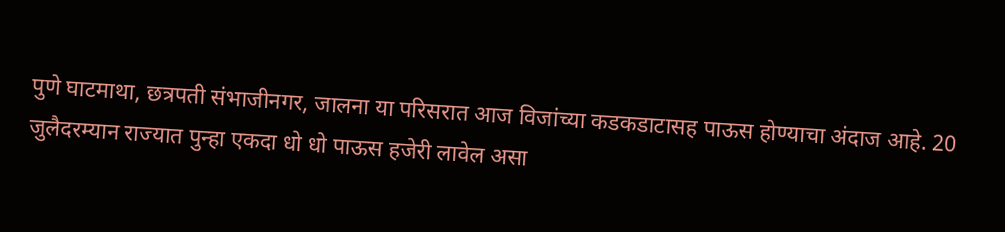पुणे घाटमाथा, छत्रपती संभाजीनगर, जालना या परिसरात आज विजांच्या कडकडाटासह पाऊस होण्याचा अंदाज आहे. 20 जुलैदरम्यान राज्यात पुन्हा एकदा धो धो पाऊस हजेरी लावेल असा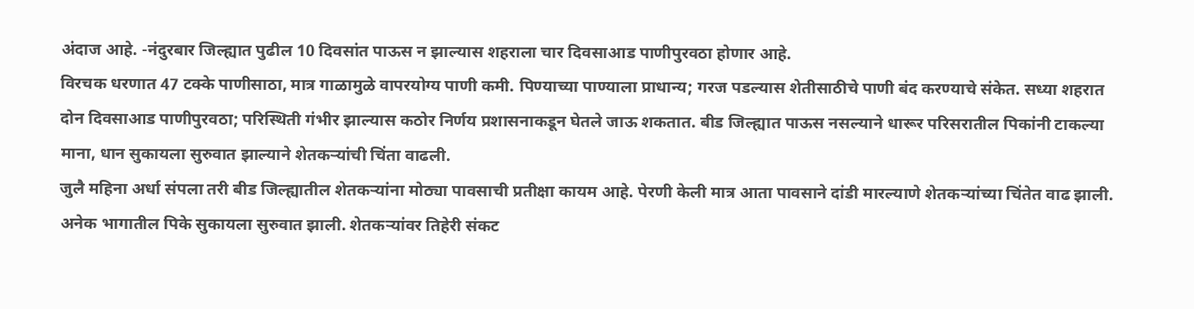अंदाज आहे. -नंदुरबार जिल्ह्यात पुढील 10 दिवसांत पाऊस न झाल्यास शहराला चार दिवसाआड पाणीपुरवठा होणार आहे.
विरचक धरणात 47 टक्के पाणीसाठा, मात्र गाळामुळे वापरयोग्य पाणी कमी. पिण्याच्या पाण्याला प्राधान्य; गरज पडल्यास शेतीसाठीचे पाणी बंद करण्याचे संकेत. सध्या शहरात दोन दिवसाआड पाणीपुरवठा; परिस्थिती गंभीर झाल्यास कठोर निर्णय प्रशासनाकडून घेतले जाऊ शकतात. बीड जिल्ह्यात पाऊस नसल्याने धारूर परिसरातील पिकांनी टाकल्या माना, धान सुकायला सुरुवात झाल्याने शेतकऱ्यांची चिंता वाढली.
जुलै महिना अर्धा संपला तरी बीड जिल्ह्यातील शेतकऱ्यांना मोठ्या पावसाची प्रतीक्षा कायम आहे. पेरणी केली मात्र आता पावसाने दांडी मारल्याणे शेतकऱ्यांच्या चिंतेत वाढ झाली. अनेक भागातील पिके सुकायला सुरुवात झाली. शेतकऱ्यांवर तिहेरी संकट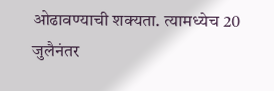ओढावण्याची शक्यता. त्यामध्येच 20 जुलैनंतर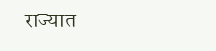राज्यात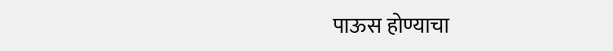पाऊस होण्याचा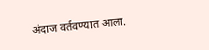अंदाज वर्तवण्यात आला.